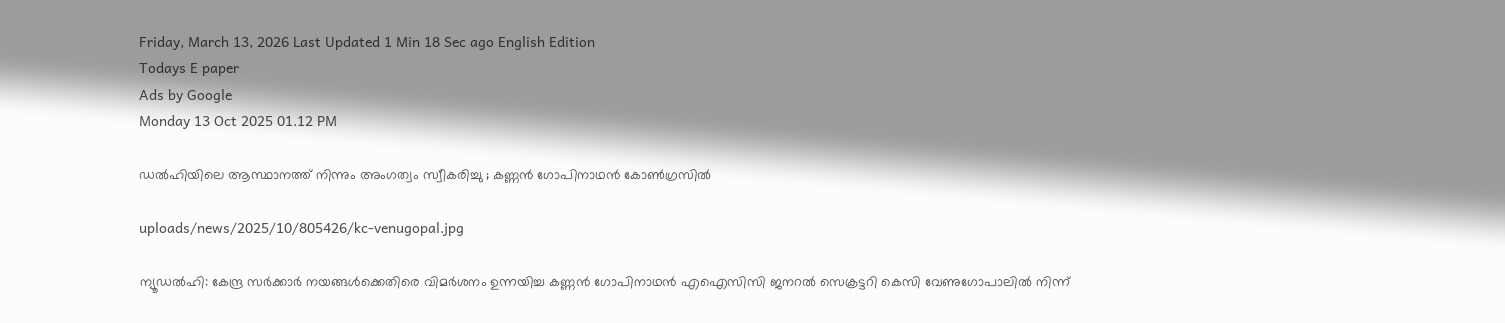Friday, March 13, 2026 Last Updated 1 Min 18 Sec ago English Edition
Todays E paper
Ads by Google
Monday 13 Oct 2025 01.12 PM

ഡല്‍ഹിയിലെ ആസ്ഥാനത്ത് നിന്നും അംഗത്വം സ്വീകരിച്ചു ; കണ്ണന്‍ ഗോപിനാഥന്‍ കോണ്‍ഗ്രസില്‍

uploads/news/2025/10/805426/kc-venugopal.jpg

ന്യൂഡല്‍ഹി: കേന്ദ്ര സര്‍ക്കാര്‍ നയങ്ങള്‍ക്കെതിരെ വിമര്‍ശനം ഉന്നയിച്ച കണ്ണന്‍ ഗോപിനാഥന്‍ എഐസിസി ജനറല്‍ സെക്രട്ടറി കെസി വേണുഗോപാലില്‍ നിന്ന്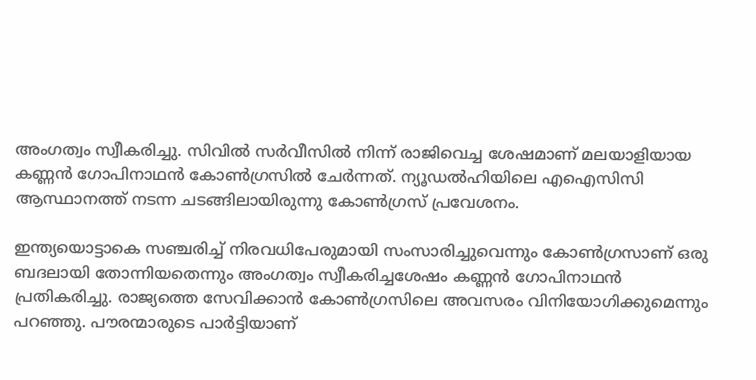അംഗത്വം സ്വീകരിച്ചു. സിവില്‍ സര്‍വീസില്‍ നിന്ന് രാജിവെച്ച ശേഷമാണ് മലയാളിയായ കണ്ണന്‍ ഗോപിനാഥന്‍ കോണ്‍ഗ്രസില്‍ ചേര്‍ന്നത്. ന്യൂഡല്‍ഹിയിലെ എഐസിസി ആസ്ഥാനത്ത് നടന്ന ചടങ്ങിലായിരുന്നു കോണ്‍ഗ്രസ് പ്രവേശനം.

ഇന്ത്യയൊട്ടാകെ സഞ്ചരിച്ച് നിരവധിപേരുമായി സംസാരിച്ചുവെന്നും കോണ്‍ഗ്രസാണ് ഒരു ബദലായി തോന്നിയതെന്നും അംഗത്വം സ്വീകരിച്ചശേഷം കണ്ണന്‍ ഗോപിനാഥന്‍ പ്രതികരിച്ചു. രാജ്യത്തെ സേവിക്കാന്‍ കോണ്‍ഗ്രസിലെ അവസരം വിനിയോഗിക്കുമെന്നും പറഞ്ഞു. പൗരന്മാരുടെ പാര്‍ട്ടിയാണ്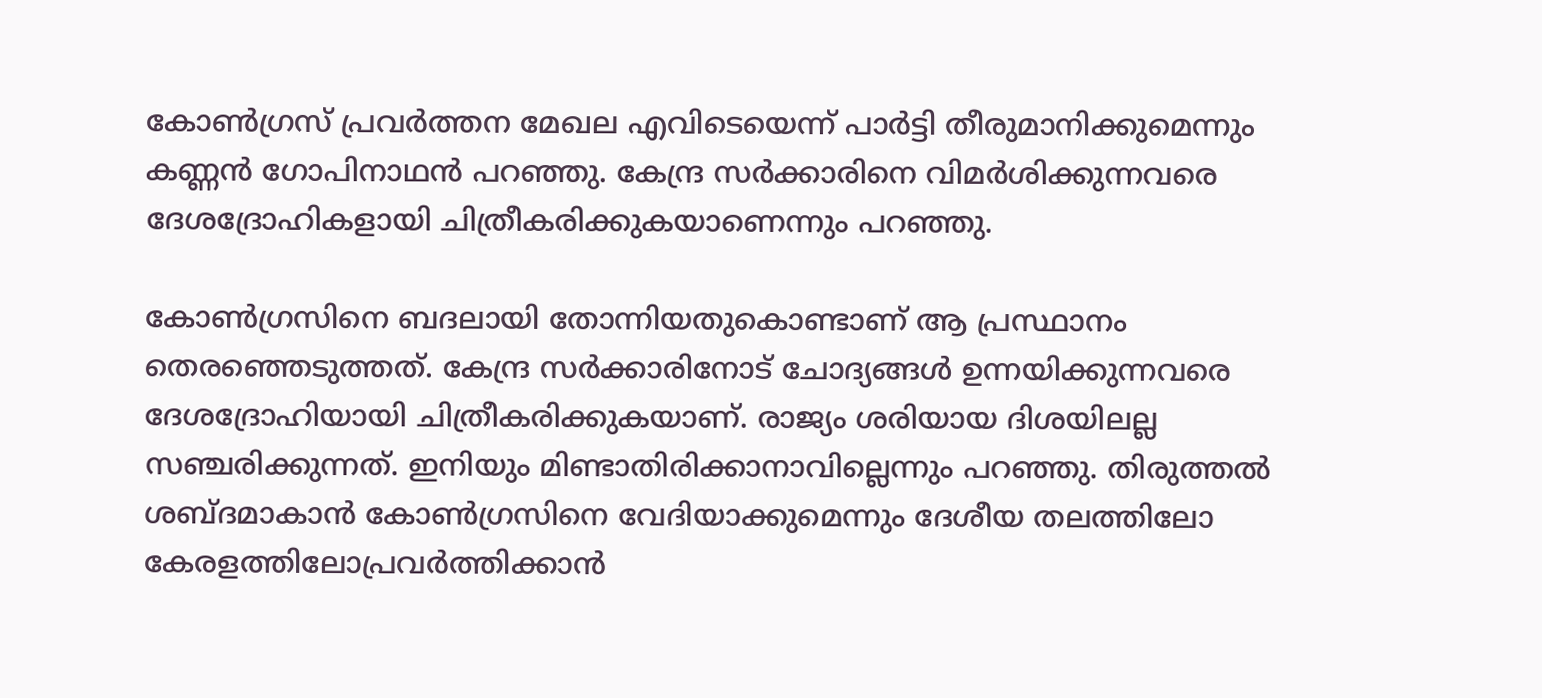കോണ്‍ഗ്രസ് പ്രവര്‍ത്തന മേഖല എവിടെയെന്ന് പാര്‍ട്ടി തീരുമാനിക്കുമെന്നും കണ്ണന്‍ ഗോപിനാഥന്‍ പറഞ്ഞു. കേന്ദ്ര സര്‍ക്കാരിനെ വിമര്‍ശിക്കുന്നവരെ ദേശദ്രോഹികളായി ചിത്രീകരിക്കുകയാണെന്നും പറഞ്ഞു.

കോണ്‍ഗ്രസിനെ ബദലായി തോന്നിയതുകൊണ്ടാണ് ആ പ്രസ്ഥാനം തെരഞ്ഞെടുത്തത്. കേന്ദ്ര സര്‍ക്കാരിനോട് ചോദ്യങ്ങള്‍ ഉന്നയിക്കുന്നവരെ ദേശദ്രോഹിയായി ചിത്രീകരിക്കുകയാണ്. രാജ്യം ശരിയായ ദിശയിലല്ല സഞ്ചരിക്കുന്നത്. ഇനിയും മിണ്ടാതിരിക്കാനാവില്ലെന്നും പറഞ്ഞു. തിരുത്തല്‍ ശബ്ദമാകാന്‍ കോണ്‍ഗ്രസിനെ വേദിയാക്കുമെന്നും ദേശീയ തലത്തിലോ കേരളത്തിലോപ്രവര്‍ത്തിക്കാന്‍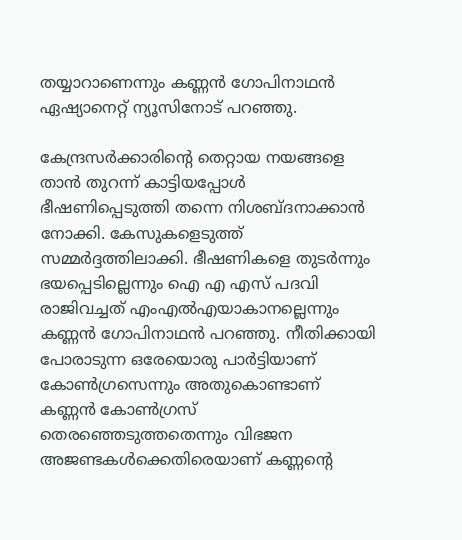തയ്യാറാണെന്നും കണ്ണന്‍ ഗോപിനാഥന്‍ ഏഷ്യാനെറ്റ് ന്യൂസിനോട് പറഞ്ഞു.

കേന്ദ്രസര്‍ക്കാരിന്റെ തെറ്റായ നയങ്ങളെ താന്‍ തുറന്ന് കാട്ടിയപ്പോള്‍ ഭീഷണിപ്പെടുത്തി തന്നെ നിശബ്ദനാക്കാന്‍ നോക്കി. കേസുകളെടുത്ത് സമ്മര്‍ദ്ദത്തിലാക്കി. ഭീഷണികളെ തുടര്‍ന്നും ഭയപ്പെടില്ലെന്നും ഐ എ എസ് പദവി രാജിവച്ചത് എംഎല്‍എയാകാനല്ലെന്നും കണ്ണന്‍ ഗോപിനാഥന്‍ പറഞ്ഞു. നീതിക്കായി പോരാടുന്ന ഒരേയൊരു പാര്‍ട്ടിയാണ് കോണ്‍ഗ്രസെന്നും അതുകൊണ്ടാണ് കണ്ണന്‍ കോണ്‍ഗ്രസ് തെരഞ്ഞെടുത്തതെന്നും വിഭജന അജണ്ടകള്‍ക്കെതിരെയാണ് കണ്ണന്റെ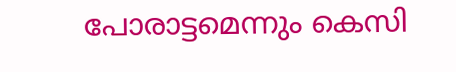പോരാട്ടമെന്നും കെസി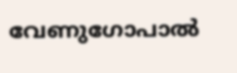വേണുഗോപാല്‍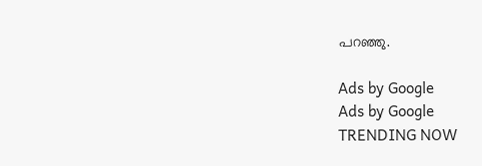പറഞ്ഞു.

Ads by Google
Ads by Google
TRENDING NOW